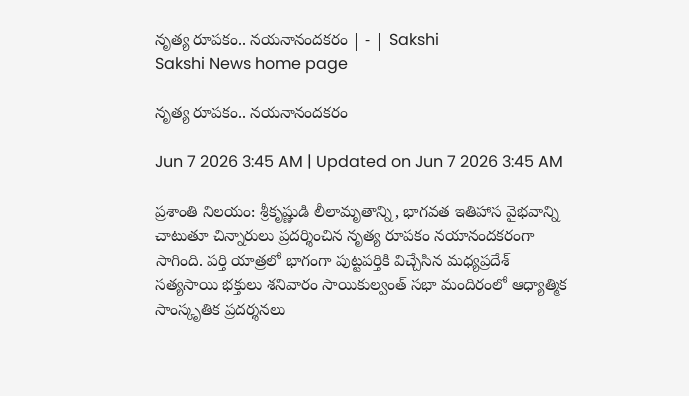నృత్య రూపకం.. నయనానందకరం | - | Sakshi
Sakshi News home page

నృత్య రూపకం.. నయనానందకరం

Jun 7 2026 3:45 AM | Updated on Jun 7 2026 3:45 AM

ప్రశాంతి నిలయం: శ్రీకృష్ణుడి లీలామృతాన్ని, భాగవత ఇతిహాస వైభవాన్ని చాటుతూ చిన్నారులు ప్రదర్శించిన నృత్య రూపకం నయానందకరంగా సాగింది. పర్తి యాత్రలో భాగంగా పుట్టపర్తికి విచ్చేసిన మధ్యప్రదేశ్‌ సత్యసాయి భక్తులు శనివారం సాయికుల్వంత్‌ సభా మందిరంలో ఆధ్యాత్మిక సాంస్కృతిక ప్రదర్శనలు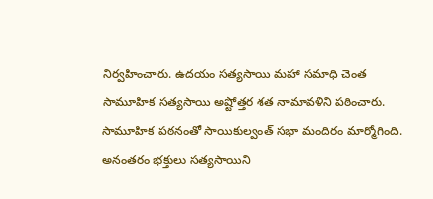నిర్వహించారు. ఉదయం సత్యసాయి మహా సమాధి చెంత సామూహిక సత్యసాయి అష్టోత్తర శత నామావళిని పఠించారు. సామూహిక పఠనంతో సాయికుల్వంత్‌ సభా మందిరం మార్మోగింది. అనంతరం భక్తులు సత్యసాయిని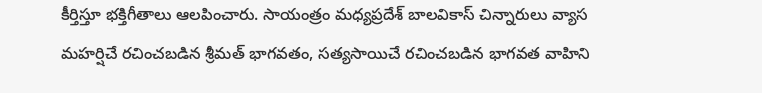కీర్తిస్తూ భక్తిగీతాలు ఆలపించారు. సాయంత్రం మధ్యప్రదేశ్‌ బాలవికాస్‌ చిన్నారులు వ్యాస మహర్షిచే రచించబడిన శ్రీమత్‌ భాగవతం, సత్యసాయిచే రచించబడిన భాగవత వాహిని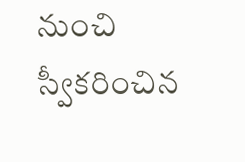నుంచి స్వీకరించిన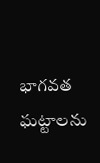భాగవత ఘట్టాలను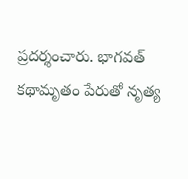ప్రదర్శంచారు. భాగవత్‌ కథామృతం పేరుతో నృత్య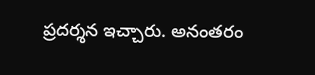ప్రదర్శన ఇచ్చారు. అనంతరం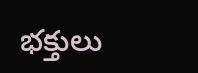భక్తులు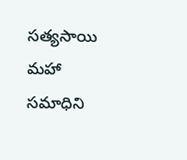సత్యసాయి మహా సమాధిని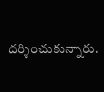దర్శించుకున్నారు.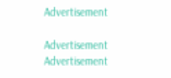Advertisement

Advertisement
Advertisement